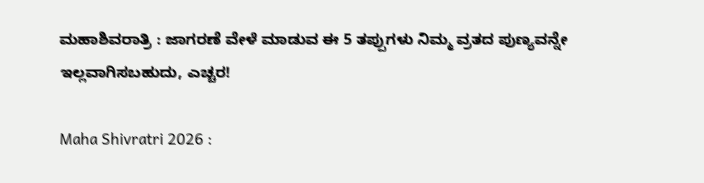ಮಹಾಶಿವರಾತ್ರಿ : ಜಾಗರಣೆ ವೇಳೆ ಮಾಡುವ ಈ 5 ತಪ್ಪುಗಳು ನಿಮ್ಮ ವ್ರತದ ಪುಣ್ಯವನ್ನೇ ಇಲ್ಲವಾಗಿಸಬಹುದು, ಎಚ್ಚರ!

Maha Shivratri 2026 :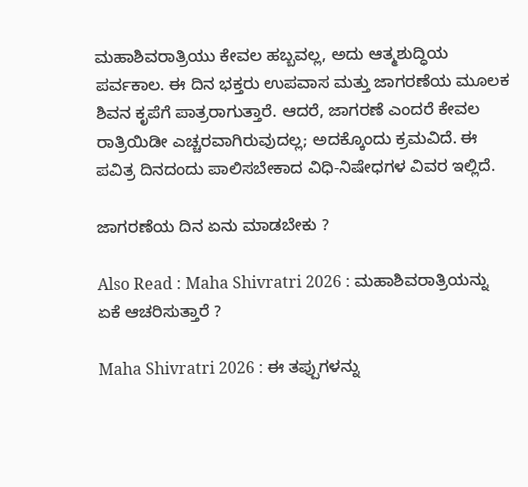ಮಹಾಶಿವರಾತ್ರಿಯು ಕೇವಲ ಹಬ್ಬವಲ್ಲ, ಅದು ಆತ್ಮಶುದ್ಧಿಯ ಪರ್ವಕಾಲ. ಈ ದಿನ ಭಕ್ತರು ಉಪವಾಸ ಮತ್ತು ಜಾಗರಣೆಯ ಮೂಲಕ ಶಿವನ ಕೃಪೆಗೆ ಪಾತ್ರರಾಗುತ್ತಾರೆ. ಆದರೆ, ಜಾಗರಣೆ ಎಂದರೆ ಕೇವಲ ರಾತ್ರಿಯಿಡೀ ಎಚ್ಚರವಾಗಿರುವುದಲ್ಲ; ಅದಕ್ಕೊಂದು ಕ್ರಮವಿದೆ. ಈ ಪವಿತ್ರ ದಿನದಂದು ಪಾಲಿಸಬೇಕಾದ ವಿಧಿ-ನಿಷೇಧಗಳ ವಿವರ ಇಲ್ಲಿದೆ.

ಜಾಗರಣೆಯ ದಿನ ಏನು ಮಾಡಬೇಕು ?

Also Read : Maha Shivratri 2026 : ಮಹಾಶಿವರಾತ್ರಿಯನ್ನು ಏಕೆ ಆಚರಿಸುತ್ತಾರೆ ?

Maha Shivratri 2026 : ಈ ತಪ್ಪುಗಳನ್ನು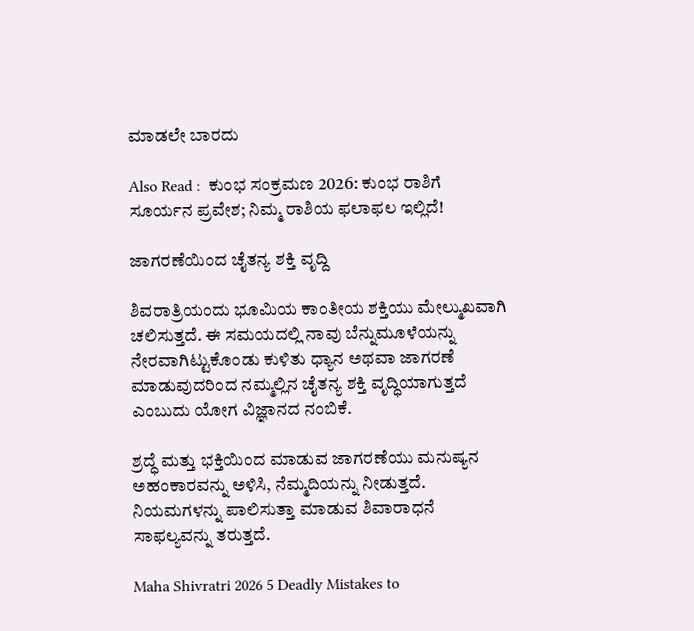ಮಾಡಲೇ ಬಾರದು

Also Read :  ಕುಂಭ ಸಂಕ್ರಮಣ 2026: ಕುಂಭ ರಾಶಿಗೆ ಸೂರ್ಯನ ಪ್ರವೇಶ; ನಿಮ್ಮ ರಾಶಿಯ ಫಲಾಫಲ ಇಲ್ಲಿದೆ!

ಜಾಗರಣೆಯಿಂದ ಚೈತನ್ಯ ಶಕ್ತಿ ವೃದ್ದಿ

ಶಿವರಾತ್ರಿಯಂದು ಭೂಮಿಯ ಕಾಂತೀಯ ಶಕ್ತಿಯು ಮೇಲ್ಮುಖವಾಗಿ ಚಲಿಸುತ್ತದೆ. ಈ ಸಮಯದಲ್ಲಿ ನಾವು ಬೆನ್ನುಮೂಳೆಯನ್ನು ನೇರವಾಗಿಟ್ಟುಕೊಂಡು ಕುಳಿತು ಧ್ಯಾನ ಅಥವಾ ಜಾಗರಣೆ ಮಾಡುವುದರಿಂದ ನಮ್ಮಲ್ಲಿನ ಚೈತನ್ಯ ಶಕ್ತಿ ವೃದ್ಧಿಯಾಗುತ್ತದೆ ಎಂಬುದು ಯೋಗ ವಿಜ್ಞಾನದ ನಂಬಿಕೆ.

ಶ್ರದ್ಧೆ ಮತ್ತು ಭಕ್ತಿಯಿಂದ ಮಾಡುವ ಜಾಗರಣೆಯು ಮನುಷ್ಯನ ಅಹಂಕಾರವನ್ನು ಅಳಿಸಿ, ನೆಮ್ಮದಿಯನ್ನು ನೀಡುತ್ತದೆ. ನಿಯಮಗಳನ್ನು ಪಾಲಿಸುತ್ತಾ ಮಾಡುವ ಶಿವಾರಾಧನೆ ಸಾಫಲ್ಯವನ್ನು ತರುತ್ತದೆ.

Maha Shivratri 2026 5 Deadly Mistakes to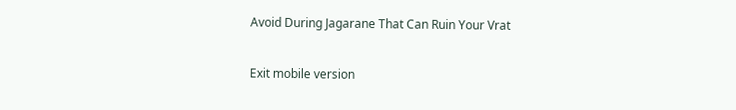Avoid During Jagarane That Can Ruin Your Vrat

Exit mobile version